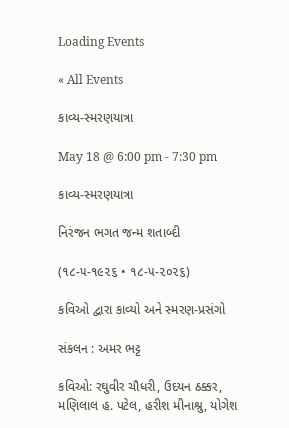Loading Events

« All Events

કાવ્ય-સ્મરણયાત્રા

May 18 @ 6:00 pm - 7:30 pm

કાવ્ય-સ્મરણયાત્રા

નિરંજન ભગત જન્મ શતાબ્દી

(૧૮-૫-૧૯૨૬ • ૧૮-૫-૨૦૨૬)

કવિઓ દ્વારા કાવ્યો અને સ્મરણ-પ્રસંગો

સંકલન : અમર ભટ્ટ

કવિઓ: રઘુવીર ચૌધરી, ઉદયન ઠક્કર, મણિલાલ હ. પટેલ, હરીશ મીનાશ્રુ, યોગેશ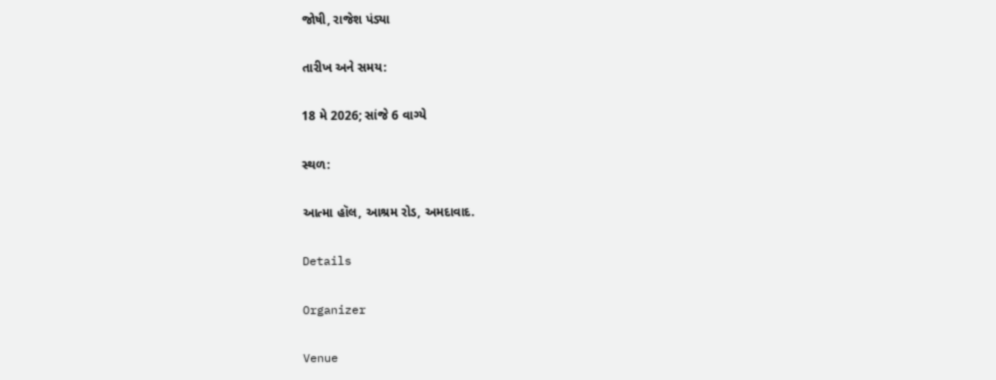જોષી, રાજેશ પંડ્યા

તારીખ અને સમય:

18 મે 2026; સાંજે 6 વાગ્યે

સ્થળ:

આત્મા હૉલ, આશ્રમ રોડ, અમદાવાદ.

Details

Organizer

Venue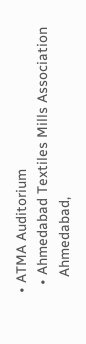• ATMA Auditorium
  • Ahmedabad Textiles Mills Association
    Ahmedabad,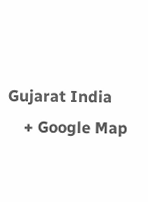Gujarat India
    + Google Map